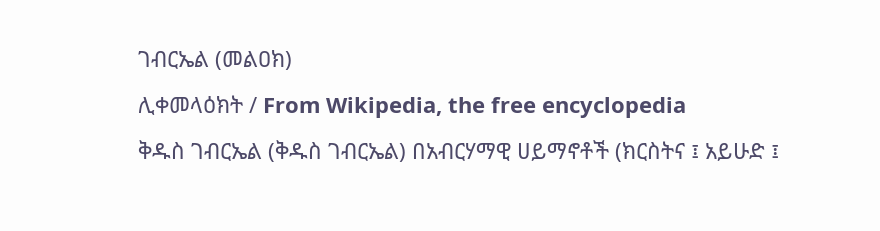ገብርኤል (መልዐክ)
ሊቀመላዕክት / From Wikipedia, the free encyclopedia
ቅዱስ ገብርኤል (ቅዱስ ገብርኤል) በአብርሃማዊ ሀይማኖቶች (ክርስትና ፤ አይሁድ ፤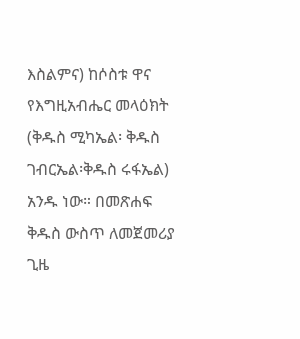እስልምና) ከሶስቱ ዋና የእግዚአብሔር መላዕክት (ቅዱስ ሚካኤል፡ ቅዱስ ገብርኤል፡ቅዱስ ሩፋኤል) አንዱ ነው። በመጽሐፍ ቅዱስ ውስጥ ለመጀመሪያ ጊዜ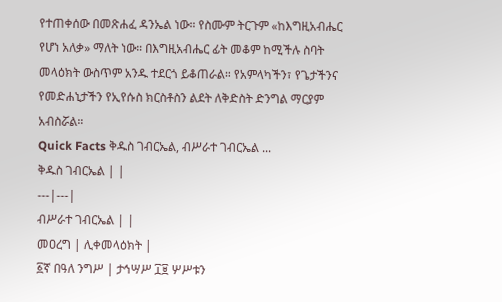የተጠቀሰው በመጽሐፈ ዳንኤል ነው። የስሙም ትርጉም «ከእግዚአብሔር የሆነ አለቃ» ማለት ነው። በእግዚአብሔር ፊት መቆም ከሚችሉ ስባት መላዕክት ውስጥም አንዱ ተደርጎ ይቆጠራል። የአምላካችን፣ የጌታችንና የመድሐኒታችን የኢየሱስ ክርስቶስን ልደት ለቅድስት ድንግል ማርያም አብስሯል።
Quick Facts ቅዱስ ገብርኤል, ብሥራተ ገብርኤል ...
ቅዱስ ገብርኤል | |
---|---|
ብሥራተ ገብርኤል | |
መዐረግ | ሊቀመላዕክት |
፩ኛ በዓለ ንግሥ | ታኅሣሥ ፲፱ ሦሥቱን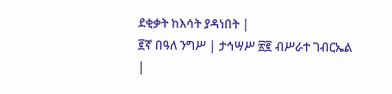ደቂቃት ከእሳት ያዳነበት |
፪ኛ በዓለ ንግሥ | ታኅሣሥ ፳፪ ብሥራተ ገብርኤል |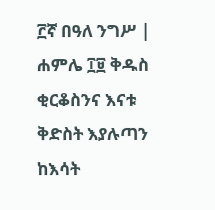፫ኛ በዓለ ንግሥ | ሐምሌ ፲፱ ቅዱስ ቂርቆስንና እናቱ ቅድስት እያሉጣን ከእሳት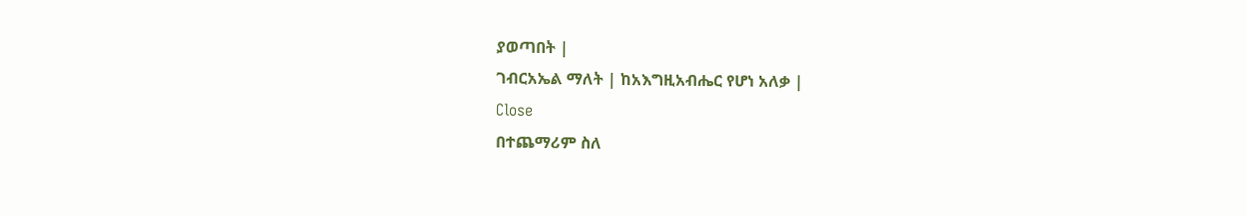ያወጣበት |
ገብርአኤል ማለት | ከአእግዚአብሔር የሆነ አለቃ |
Close
በተጨማሪም ስለ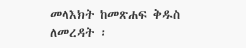መላእክት ከመጽሐፍ ቅዱስ ለመረዳት ፡